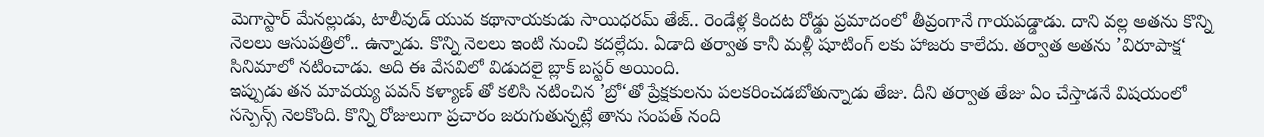మెగాస్టార్ మేనల్లుడు, టాలీవుడ్ యువ కథానాయకుడు సాయిధరమ్ తేజ్.. రెండేళ్ల కిందట రోడ్డు ప్రమాదంలో తీవ్రంగానే గాయపడ్డాడు. దాని వల్ల అతను కొన్ని నెలలు ఆసుపత్రిలో.. ఉన్నాడు. కొన్ని నెలలు ఇంటి నుంచి కదల్లేదు. ఏడాది తర్వాత కానీ మళ్లీ షూటింగ్ లకు హాజరు కాలేదు. తర్వాత అతను ’విరూపాక్ష‘ సినిమాలో నటించాడు. అది ఈ వేసవిలో విడుదలై బ్లాక్ బస్టర్ అయింది.
ఇప్పుడు తన మావయ్య పవన్ కళ్యాణ్ తో కలిసి నటించిన ’బ్రో‘తో ప్రేక్షకులను పలకరించడబోతున్నాడు తేజు. దీని తర్వాత తేజు ఏం చేస్తాడనే విషయంలో సస్పెన్స్ నెలకొంది. కొన్ని రోజులుగా ప్రచారం జరుగుతున్నట్లే తాను సంపత్ నంది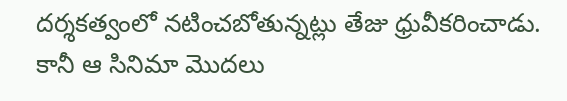దర్శకత్వంలో నటించబోతున్నట్లు తేజు ధ్రువీకరించాడు. కానీ ఆ సినిమా మొదలు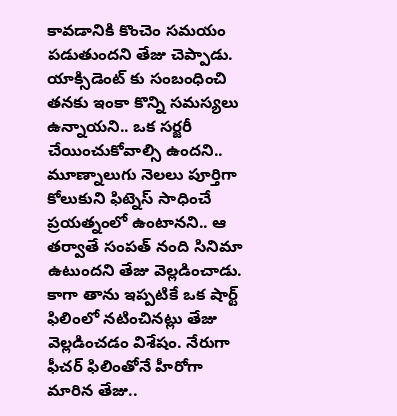కావడానికి కొంచెం సమయం పడుతుందని తేజు చెప్పాడు.
యాక్సిడెంట్ కు సంబంధించి తనకు ఇంకా కొన్ని సమస్యలు ఉన్నాయని.. ఒక సర్జరీ చేయించుకోవాల్సి ఉందని.. మూణ్నాలుగు నెలలు పూర్తిగా కోలుకుని ఫిట్నెస్ సాధించే ప్రయత్నంలో ఉంటానని.. ఆ తర్వాతే సంపత్ నంది సినిమా ఉటుందని తేజు వెల్లడించాడు. కాగా తాను ఇప్పటికే ఒక షార్ట్ ఫిలింలో నటించినట్లు తేజు వెల్లడించడం విశేషం. నేరుగా ఫీచర్ ఫిలింతోనే హీరోగా మారిన తేజు..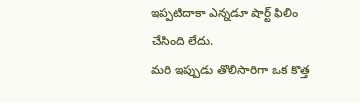ఇప్పటిదాకా ఎన్నడూ షార్ట్ ఫిలిం చేసింది లేదు.
మరి ఇప్పుడు తొలిసారిగా ఒక కొత్త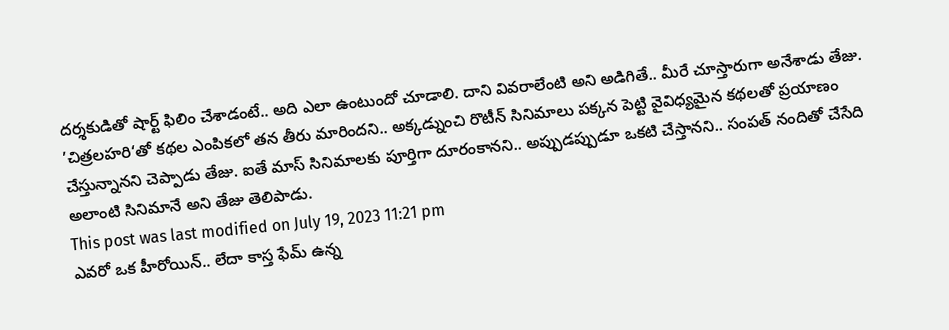దర్శకుడితో షార్ట్ ఫిలిం చేశాడంటే.. అది ఎలా ఉంటుందో చూడాలి. దాని వివరాలేంటి అని అడిగితే.. మీరే చూస్తారుగా అనేశాడు తేజు. ’చిత్రలహరి‘తో కథల ఎంపికలో తన తీరు మారిందని.. అక్కడ్నుంచి రొటీన్ సినిమాలు పక్కన పెట్టి వైవిధ్యమైన కథలతో ప్రయాణం చేస్తున్నానని చెప్పాడు తేజు. ఐతే మాస్ సినిమాలకు పూర్తిగా దూరంకానని.. అప్పుడప్పుడూ ఒకటి చేస్తానని.. సంపత్ నందితో చేసేది అలాంటి సినిమానే అని తేజు తెలిపాడు.
This post was last modified on July 19, 2023 11:21 pm
ఎవరో ఒక హీరోయిన్.. లేదా కాస్త ఫేమ్ ఉన్న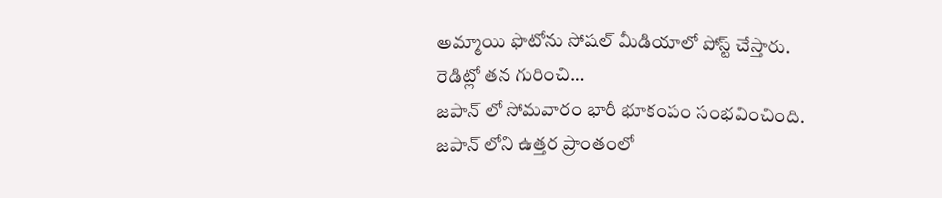అమ్మాయి ఫొటోను సోషల్ మీడియాలో పోస్ట్ చేస్తారు. రెడిట్లో తన గురించి…
జపాన్ లో సోమవారం భారీ భూకంపం సంభవించింది. జపాన్ లోని ఉత్తర ప్రాంతంలో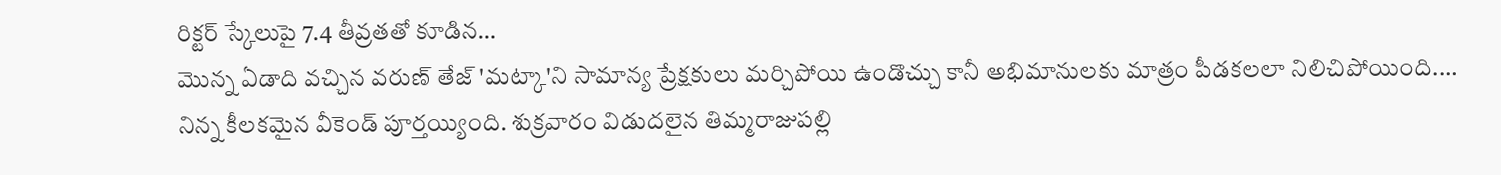రిక్టర్ స్కేలుపై 7.4 తీవ్రతతో కూడిన…
మొన్న ఏడాది వచ్చిన వరుణ్ తేజ్ 'మట్కా'ని సామాన్య ప్రేక్షకులు మర్చిపోయి ఉండొచ్చు కానీ అభిమానులకు మాత్రం పీడకలలా నిలిచిపోయింది.…
నిన్న కీలకమైన వీకెండ్ పూర్తయ్యింది. శుక్రవారం విడుదలైన తిమ్మరాజుపల్లి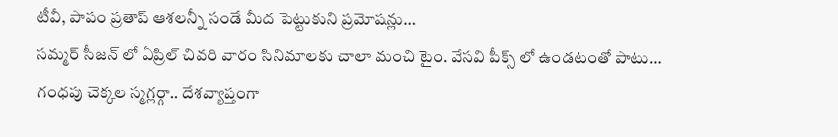టీవీ, పాపం ప్రతాప్ ఆశలన్నీ సండే మీద పెట్టుకుని ప్రమోషన్లు…
సమ్మర్ సీజన్ లో ఏప్రిల్ చివరి వారం సినిమాలకు చాలా మంచి టైం. వేసవి పీక్స్ లో ఉండటంతో పాటు…
గంధపు చెక్కల స్మగ్లర్గా.. దేశవ్యాప్తంగా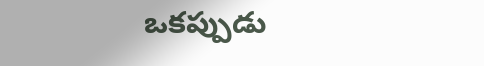ఒకప్పుడు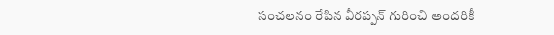సంచలనం రేపిన వీరప్పన్ గురించి అందరికీ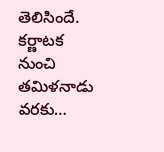తెలిసిందే. కర్ణాటక నుంచి తమిళనాడు వరకు…